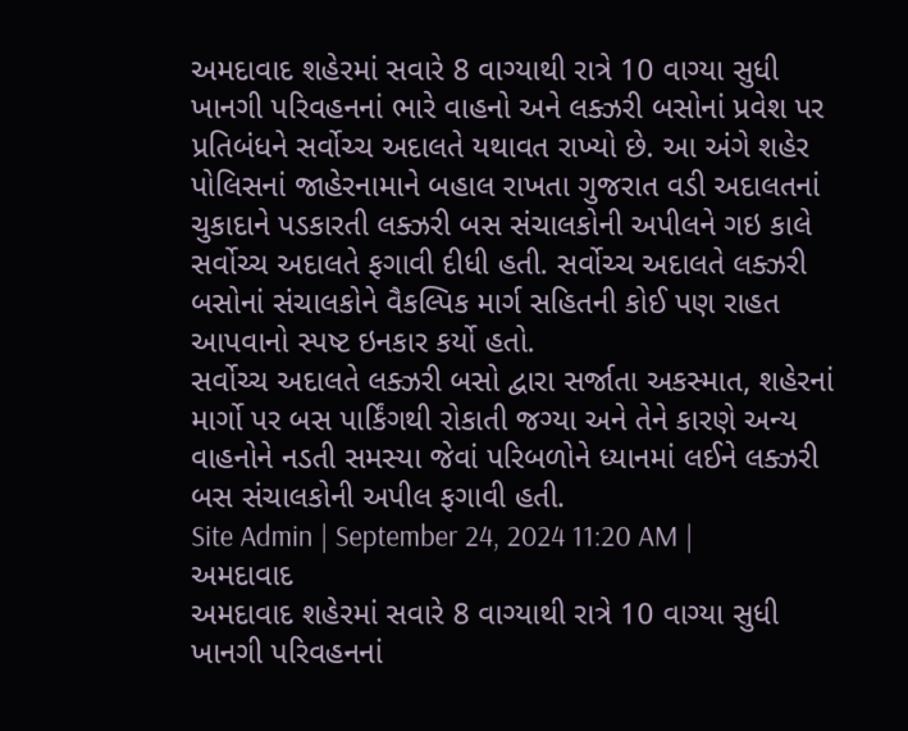અમદાવાદ શહેરમાં સવારે 8 વાગ્યાથી રાત્રે 10 વાગ્યા સુધી ખાનગી પરિવહનનાં ભારે વાહનો અને લક્ઝરી બસોનાં પ્રવેશ પર પ્રતિબંધને સર્વોચ્ચ અદાલતે યથાવત રાખ્યો છે. આ અંગે શહેર પોલિસનાં જાહેરનામાને બહાલ રાખતા ગુજરાત વડી અદાલતનાં ચુકાદાને પડકારતી લક્ઝરી બસ સંચાલકોની અપીલને ગઇ કાલે સર્વોચ્ચ અદાલતે ફગાવી દીધી હતી. સર્વોચ્ચ અદાલતે લક્ઝરી બસોનાં સંચાલકોને વૈકલ્પિક માર્ગ સહિતની કોઈ પણ રાહત આપવાનો સ્પષ્ટ ઇનકાર કર્યો હતો.
સર્વોચ્ચ અદાલતે લક્ઝરી બસો દ્વારા સર્જાતા અકસ્માત, શહેરનાં માર્ગો પર બસ પાર્કિંગથી રોકાતી જગ્યા અને તેને કારણે અન્ય વાહનોને નડતી સમસ્યા જેવાં પરિબળોને ધ્યાનમાં લઈને લક્ઝરી બસ સંચાલકોની અપીલ ફગાવી હતી.
Site Admin | September 24, 2024 11:20 AM | અમદાવાદ
અમદાવાદ શહેરમાં સવારે 8 વાગ્યાથી રાત્રે 10 વાગ્યા સુધી ખાનગી પરિવહનનાં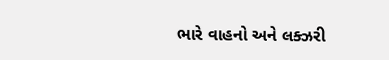ભારે વાહનો અને લક્ઝરી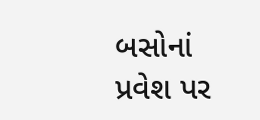બસોનાં પ્રવેશ પર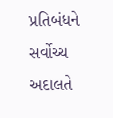પ્રતિબંધને સર્વોચ્ચ અદાલતે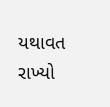યથાવત રાખ્યો